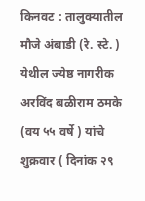किनवट : तालुक्यातील मौजे अंबाडी (रे. स्टे. ) येथील ज्येष्ठ नागरीक अरविंद बळीराम ठमके (वय ५५ वर्षे ) यांचे शुक्रवार ( दिनांक २९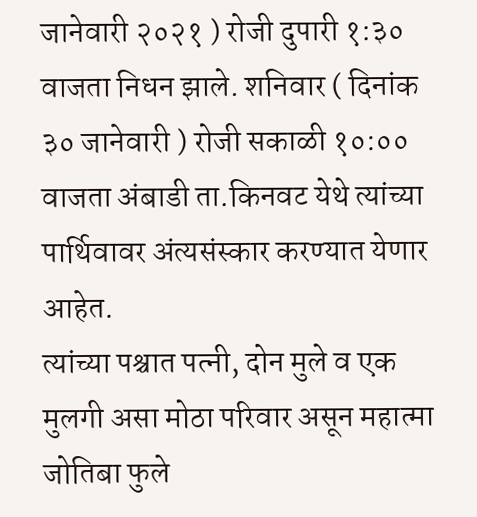जानेवारी २०२१ ) रोजी दुपारी १:३० वाजता निधन झाले. शनिवार ( दिनांक ३० जानेवारी ) रोजी सकाळी १०:०० वाजता अंबाडी ता.किनवट येथे त्यांच्या पार्थिवावर अंत्यसंस्कार करण्यात येणार आहेत.
त्यांच्या पश्चात पत्नी, दोन मुले व एक मुलगी असा मोठा परिवार असून महात्मा जोतिबा फुले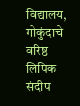विद्यालय, गोकुंदाचे वरिष्ठ लिपिक संदीप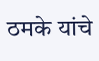ठमके यांचे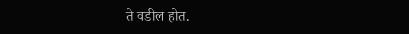ते वडील होत.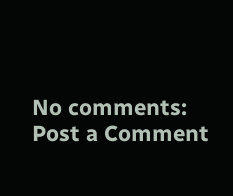No comments:
Post a Comment